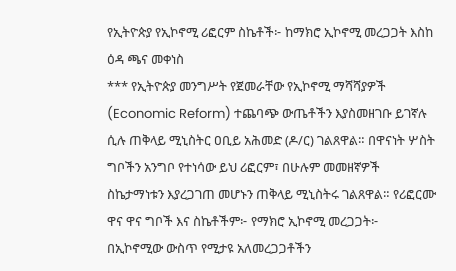የኢትዮጵያ የኢኮኖሚ ሪፎርም ስኬቶች፦ ከማክሮ ኢኮኖሚ መረጋጋት እስከ ዕዳ ጫና መቀነስ
*** የኢትዮጵያ መንግሥት የጀመራቸው የኢኮኖሚ ማሻሻያዎች (Economic Reform) ተጨባጭ ውጤቶችን እያስመዘገቡ ይገኛሉ ሲሉ ጠቅላይ ሚኒስትር ዐቢይ አሕመድ (ዶ/ር) ገልጸዋል። በዋናነት ሦስት ግቦችን አንግቦ የተነሳው ይህ ሪፎርም፣ በሁሉም መመዘኛዎች ስኬታማነቱን እያረጋገጠ መሆኑን ጠቅላይ ሚኒስትሩ ገልጸዋል። የሪፎርሙ ዋና ዋና ግቦች እና ስኬቶችም፦ የማክሮ ኢኮኖሚ መረጋጋት፦ በኢኮኖሚው ውስጥ የሚታዩ አለመረጋጋቶችን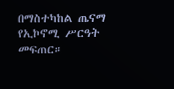በማስተካከል ጤናማ የኢኮኖሚ ሥርዓት መፍጠር።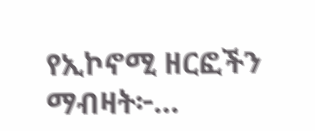የኢኮኖሚ ዘርፎችን ማብዛት፦…